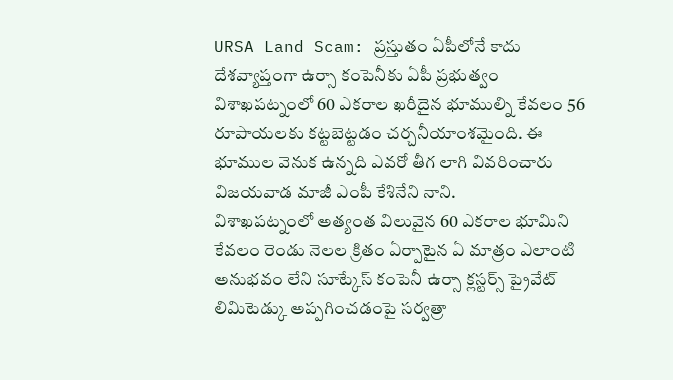URSA Land Scam: ప్రస్తుతం ఏపీలోనే కాదు దేశవ్యాప్తంగా ఉర్సా కంపెనీకు ఏపీ ప్రభుత్వం విశాఖపట్నంలో 60 ఎకరాల ఖరీదైన భూముల్ని కేవలం 56 రూపాయలకు కట్టబెట్టడం చర్చనీయాంశమైంది. ఈ భూముల వెనుక ఉన్నది ఎవరో తీగ లాగి వివరించారు విజయవాడ మాజీ ఎంపీ కేశినేని నాని.
విశాఖపట్నంలో అత్యంత విలువైన 60 ఎకరాల భూమిని కేవలం రెండు నెలల క్రితం ఏర్పాటైన ఏ మాత్రం ఎలాంటి అనుభవం లేని సూట్కేస్ కంపెనీ ఉర్సా క్లస్టర్స్ ప్రైవేట్ లిమిటెడ్కు అప్పగించడంపై సర్వత్రా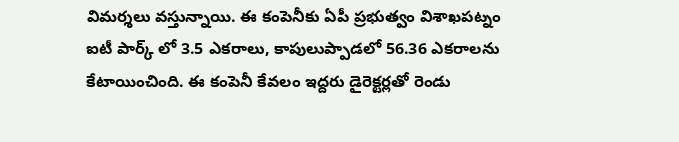విమర్శలు వస్తున్నాయి. ఈ కంపెనీకు ఏపీ ప్రభుత్వం విశాఖపట్నం ఐటీ పార్క్ లో 3.5 ఎకరాలు, కాపులుప్పాడలో 56.36 ఎకరాలను కేటాయించింది. ఈ కంపెనీ కేవలం ఇద్దరు డైరెక్టర్లతో రెండు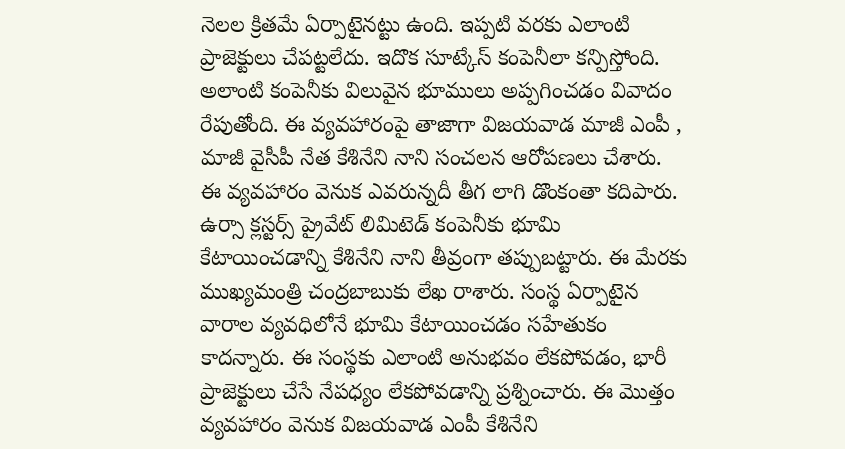నెలల క్రితమే ఏర్పాటైనట్టు ఉంది. ఇప్పటి వరకు ఎలాంటి ప్రాజెక్టులు చేపట్టలేదు. ఇదొక సూట్కేస్ కంపెనీలా కన్పిస్తోంది. అలాంటి కంపెనీకు విలువైన భూములు అప్పగించడం వివాదం రేపుతోంది. ఈ వ్యవహారంపై తాజాగా విజయవాడ మాజీ ఎంపీ , మాజీ వైసీపీ నేత కేశినేని నాని సంచలన ఆరోపణలు చేశారు. ఈ వ్యవహారం వెనుక ఎవరున్నదీ తీగ లాగి డొంకంతా కదిపారు.
ఉర్సా క్లస్టర్స్ ప్రైవేట్ లిమిటెడ్ కంపెనీకు భూమి కేటాయించడాన్ని కేశినేని నాని తీవ్రంగా తప్పుబట్టారు. ఈ మేరకు ముఖ్యమంత్రి చంద్రబాబుకు లేఖ రాశారు. సంస్థ ఏర్పాటైన వారాల వ్యవధిలోనే భూమి కేటాయించడం సహేతుకం కాదన్నారు. ఈ సంస్థకు ఎలాంటి అనుభవం లేకపోవడం, భారీ ప్రాజెక్టులు చేసే నేపధ్యం లేకపోవడాన్ని ప్రశ్నించారు. ఈ మొత్తం వ్యవహారం వెనుక విజయవాడ ఎంపీ కేశినేని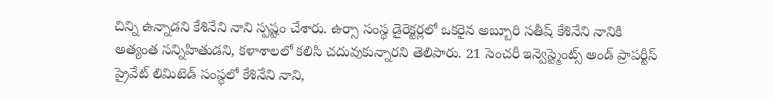చిన్ని ఉన్నాడని కేశినేని నాని స్పష్టం చేశారు. ఉర్సా సంస్థ డైరెక్టర్లలో ఒకరైన అబ్బూరి సతీష్ కేశినేని నానికి అత్యంత సన్నిహితుడని, కళాశాలలో కలిసి చదువుకున్నారని తెలిపారు. 21 సెంచరీ ఇన్వెస్ట్మెంట్స్ అండ్ ప్రాపర్టీస్ ప్రైవేట్ లిమిటెడ్ సంస్థలో కేశినేని నాని,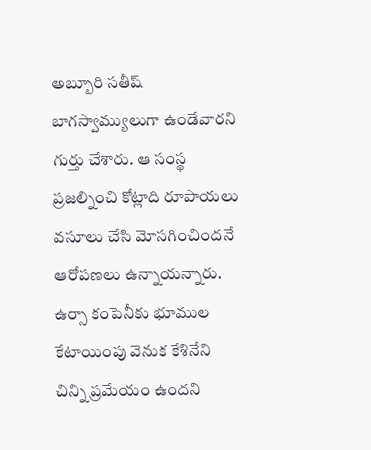అబ్బూరి సతీష్ బాగస్వామ్యులుగా ఉండేవారని గుర్తు చేశారు. ఆ సంస్థ ప్రజల్నించి కోట్లాది రూపాయలు వసూలు చేసి మోసగించిందనే ఆరోపణలు ఉన్నాయన్నారు.
ఉర్సా కంపెనీకు భూముల కేటాయింపు వెనుక కేశినేని చిన్ని ప్రమేయం ఉందని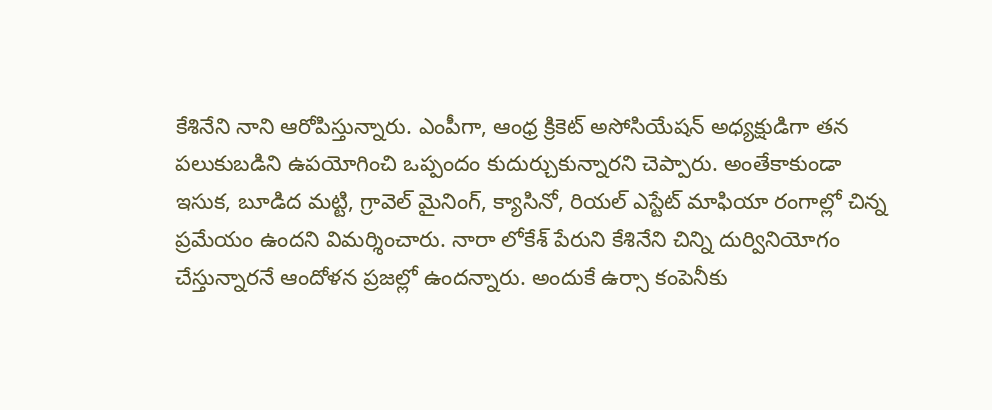కేశినేని నాని ఆరోపిస్తున్నారు. ఎంపీగా, ఆంధ్ర క్రికెట్ అసోసియేషన్ అధ్యక్షుడిగా తన పలుకుబడిని ఉపయోగించి ఒప్పందం కుదుర్చుకున్నారని చెప్పారు. అంతేకాకుండా ఇసుక, బూడిద మట్టి, గ్రావెల్ మైనింగ్, క్యాసినో, రియల్ ఎస్టేట్ మాఫియా రంగాల్లో చిన్న ప్రమేయం ఉందని విమర్శించారు. నారా లోకేశ్ పేరుని కేశినేని చిన్ని దుర్వినియోగం చేస్తున్నారనే ఆందోళన ప్రజల్లో ఉందన్నారు. అందుకే ఉర్సా కంపెనీకు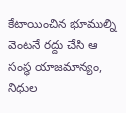కేటాయించిన భూముల్ని వెంటనే రద్దు చేసి ఆ సంస్థ యాజమాన్యం, నిధుల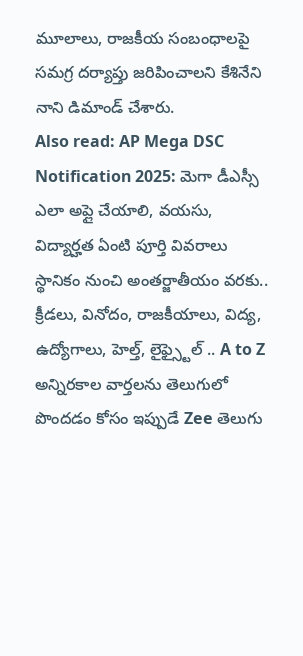మూలాలు, రాజకీయ సంబంధాలపై సమగ్ర దర్యాప్తు జరిపించాలని కేశినేని నాని డిమాండ్ చేశారు.
Also read: AP Mega DSC Notification 2025: మెగా డీఎస్సీ ఎలా అప్లై చేయాలి, వయసు, విద్యార్హత ఏంటి పూర్తి వివరాలు
స్థానికం నుంచి అంతర్జాతీయం వరకు.. క్రీడలు, వినోదం, రాజకీయాలు, విద్య, ఉద్యోగాలు, హెల్త్, లైఫ్స్టైల్ .. A to Z అన్నిరకాల వార్తలను తెలుగులో పొందడం కోసం ఇప్పుడే Zee తెలుగు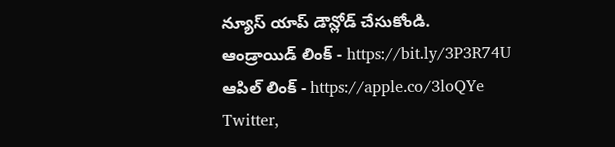న్యూస్ యాప్ డౌన్లోడ్ చేసుకోండి.
ఆండ్రాయిడ్ లింక్ - https://bit.ly/3P3R74U
ఆపిల్ లింక్ - https://apple.co/3loQYe
Twitter,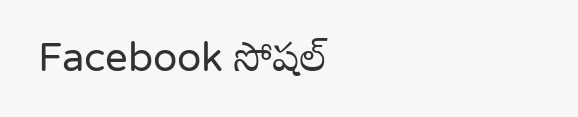Facebook సోషల్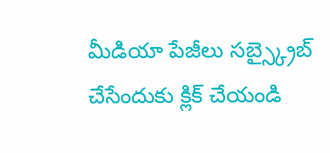మీడియా పేజీలు సబ్స్క్రైబ్ చేసేందుకు క్లిక్ చేయండి